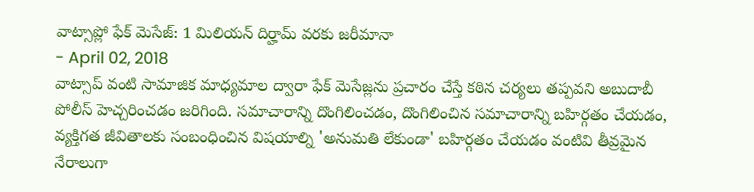వాట్సాప్లో ఫేక్ మెసేజ్: 1 మిలియన్ దిర్హామ్ వరకు జరీమానా
- April 02, 2018
వాట్సాప్ వంటి సామాజిక మాధ్యమాల ద్వారా ఫేక్ మెసేజ్లను ప్రచారం చేస్తే కఠిన చర్యలు తప్పవని అబుదాబీ పోలీస్ హెచ్చరించడం జరిగింది. సమాచారాన్ని దొంగిలించడం, దొంగిలించిన సమాచారాన్ని బహిర్గతం చేయడం, వ్యక్తిగత జీవితాలకు సంబంధించిన విషయాల్ని 'అనుమతి లేకుండా' బహిర్గతం చేయడం వంటివి తీవ్రమైన నేరాలుగా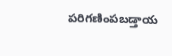పరిగణింపబడ్తాయ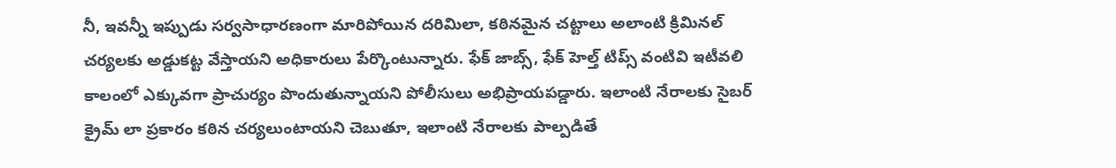నీ, ఇవన్నీ ఇప్పుడు సర్వసాధారణంగా మారిపోయిన దరిమిలా, కఠినమైన చట్టాలు అలాంటి క్రిమినల్ చర్యలకు అడ్డుకట్ట వేస్తాయని అధికారులు పేర్కొంటున్నారు. ఫేక్ జాబ్స్, ఫేక్ హెల్త్ టిప్స్ వంటివి ఇటీవలి కాలంలో ఎక్కువగా ప్రాచుర్యం పొందుతున్నాయని పోలీసులు అభిప్రాయపడ్డారు. ఇలాంటి నేరాలకు సైబర్ క్రైమ్ లా ప్రకారం కఠిన చర్యలుంటాయని చెబుతూ, ఇలాంటి నేరాలకు పాల్పడితే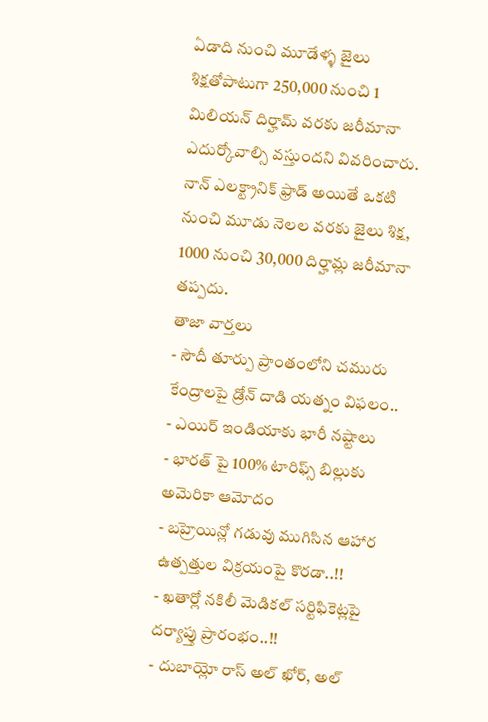ఏడాది నుంచి మూడేళ్ళ జైలు శిక్షతోపాటుగా 250,000 నుంచి 1 మిలియన్ దిర్హామ్ వరకు జరీమానా ఎదుర్కోవాల్సి వస్తుందని వివరించారు. నాన్ ఎలక్ట్రానిక్ ఫ్రాడ్ అయితే ఒకటి నుంచి మూడు నెలల వరకు జైలు శిక్ష, 1000 నుంచి 30,000 దిర్హామ్ల జరీమానా తప్పదు.
తాజా వార్తలు
- సౌదీ తూర్పు ప్రాంతంలోని చమురు కేంద్రాలపై డ్రోన్ దాడి యత్నం విఫలం..
- ఎయిర్ ఇండియాకు భారీ నష్టాలు
- భారత్ పై 100% టారిఫ్స్ బిల్లుకు అమెరికా ఆమోదం
- బహ్రెయిన్లో గడువు ముగిసిన ఆహార ఉత్పత్తుల విక్రయంపై కొరడా..!!
- ఖతార్లో నకిలీ మెడికల్ సర్టిఫికెట్లపై దర్యాప్తు ప్రారంభం..!!
- దుబాయ్లో రాస్ అల్ ఖోర్, అల్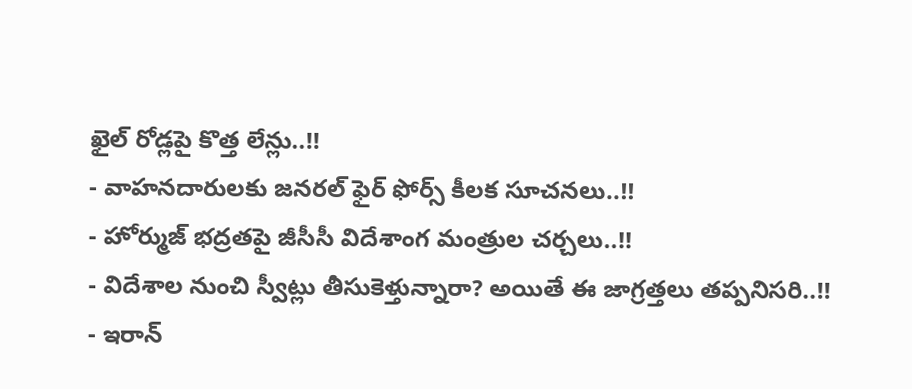ఖైల్ రోడ్లపై కొత్త లేన్లు..!!
- వాహనదారులకు జనరల్ ఫైర్ ఫోర్స్ కీలక సూచనలు..!!
- హోర్ముజ్ భద్రతపై జీసీసీ విదేశాంగ మంత్రుల చర్చలు..!!
- విదేశాల నుంచి స్వీట్లు తీసుకెళ్తున్నారా? అయితే ఈ జాగ్రత్తలు తప్పనిసరి..!!
- ఇరాన్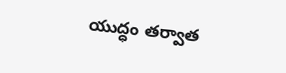యుద్ధం తర్వాత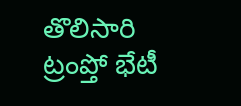తొలిసారి ట్రంప్తో భేటీ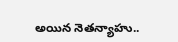అయిన నెతన్యాహు..